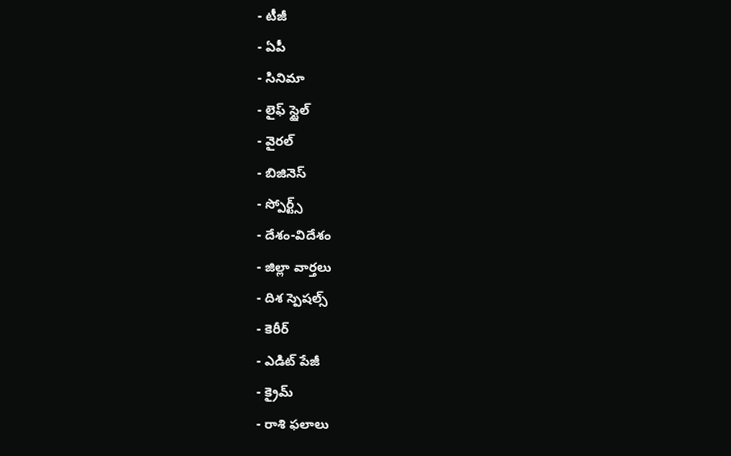- టీజీ
- ఏపీ
- సినిమా
- లైఫ్ స్టైల్
- వైరల్
- బిజినెస్
- స్పోర్ట్స్
- దేశం-విదేశం
- జిల్లా వార్తలు
- దిశ స్పెషల్స్
- కెరీర్
- ఎడిట్ పేజీ
- క్రైమ్
- రాశి ఫలాలు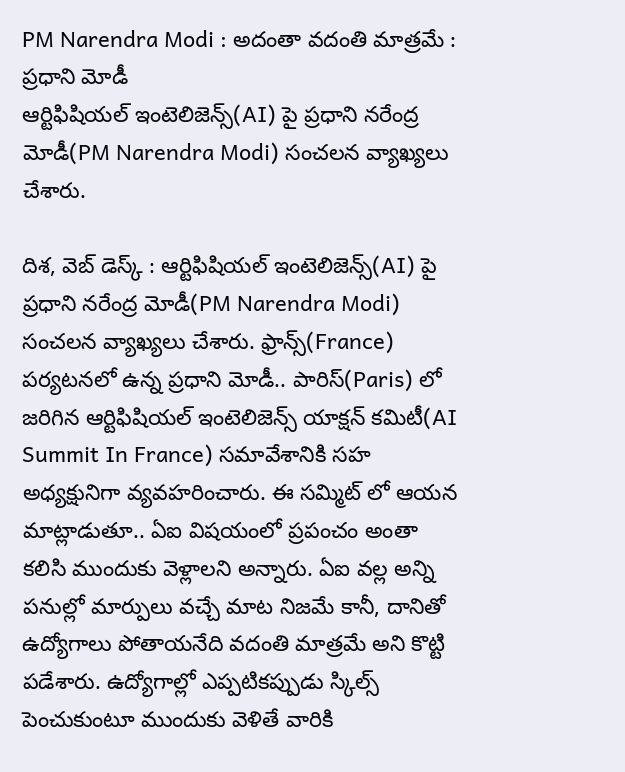PM Narendra Modi : అదంతా వదంతి మాత్రమే : ప్రధాని మోడీ
ఆర్టిఫిషియల్ ఇంటెలిజెన్స్(AI) పై ప్రధాని నరేంద్ర మోడీ(PM Narendra Modi) సంచలన వ్యాఖ్యలు చేశారు.

దిశ, వెబ్ డెస్క్ : ఆర్టిఫిషియల్ ఇంటెలిజెన్స్(AI) పై ప్రధాని నరేంద్ర మోడీ(PM Narendra Modi) సంచలన వ్యాఖ్యలు చేశారు. ఫ్రాన్స్(France) పర్యటనలో ఉన్న ప్రధాని మోడీ.. పారిస్(Paris) లో జరిగిన ఆర్టిఫిషియల్ ఇంటెలిజెన్స్ యాక్షన్ కమిటీ(AI Summit In France) సమావేశానికి సహ అధ్యక్షునిగా వ్యవహరించారు. ఈ సమ్మిట్ లో ఆయన మాట్లాడుతూ.. ఏఐ విషయంలో ప్రపంచం అంతా కలిసి ముందుకు వెళ్లాలని అన్నారు. ఏఐ వల్ల అన్ని పనుల్లో మార్పులు వచ్చే మాట నిజమే కానీ, దానితో ఉద్యోగాలు పోతాయనేది వదంతి మాత్రమే అని కొట్టి పడేశారు. ఉద్యోగాల్లో ఎప్పటికప్పుడు స్కిల్స్ పెంచుకుంటూ ముందుకు వెళితే వారికి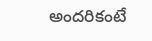అందరికంటే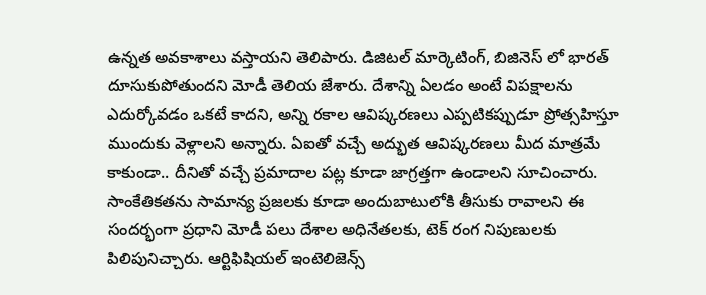ఉన్నత అవకాశాలు వస్తాయని తెలిపారు. డిజిటల్ మార్కెటింగ్, బిజినెస్ లో భారత్ దూసుకుపోతుందని మోడీ తెలియ జేశారు. దేశాన్ని ఏలడం అంటే విపక్షాలను ఎదుర్కోవడం ఒకటే కాదని, అన్ని రకాల ఆవిష్కరణలు ఎప్పటికప్పుడూ ప్రోత్సహిస్తూ ముందుకు వెళ్లాలని అన్నారు. ఏఐతో వచ్చే అద్భుత ఆవిష్కరణలు మీద మాత్రమే కాకుండా.. దీనితో వచ్చే ప్రమాదాల పట్ల కూడా జాగ్రత్తగా ఉండాలని సూచించారు. సాంకేతికతను సామాన్య ప్రజలకు కూడా అందుబాటులోకి తీసుకు రావాలని ఈ సందర్భంగా ప్రధాని మోడీ పలు దేశాల అధినేతలకు, టెక్ రంగ నిపుణులకు పిలిపునిచ్చారు. ఆర్టిఫిషియల్ ఇంటెలిజెన్స్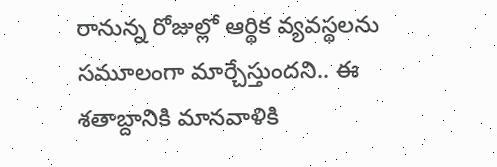రానున్న రోజుల్లో ఆర్థిక వ్యవస్థలను సమూలంగా మార్చేస్తుందని.. ఈ శతాబ్దానికి మానవాళికి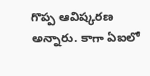గొప్ప ఆవిష్కరణ అన్నారు. కాగా ఏఐలో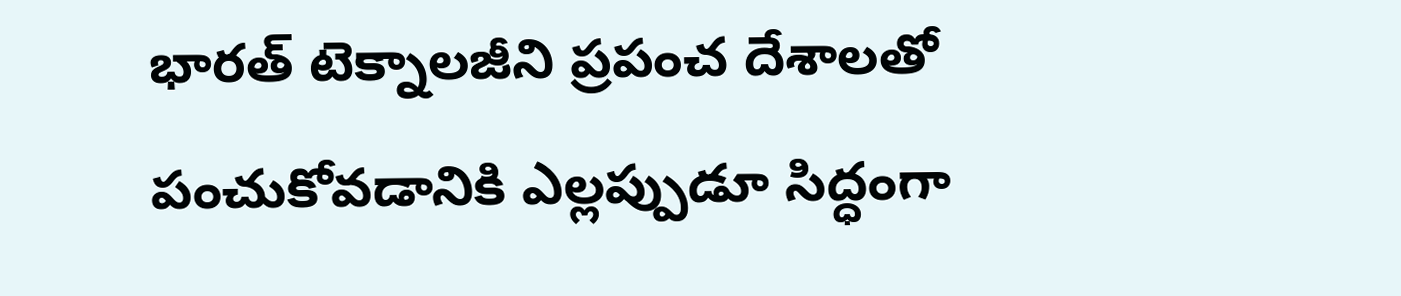భారత్ టెక్నాలజీని ప్రపంచ దేశాలతో పంచుకోవడానికి ఎల్లప్పుడూ సిద్ధంగా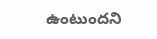ఉంటుందని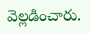వెల్లడించారు.